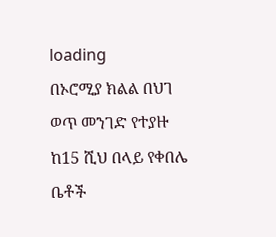loading
በኦሮሚያ ክልል በህገ ወጥ መንገድ የተያዙ ከ15 ሺህ በላይ የቀበሌ ቤቶች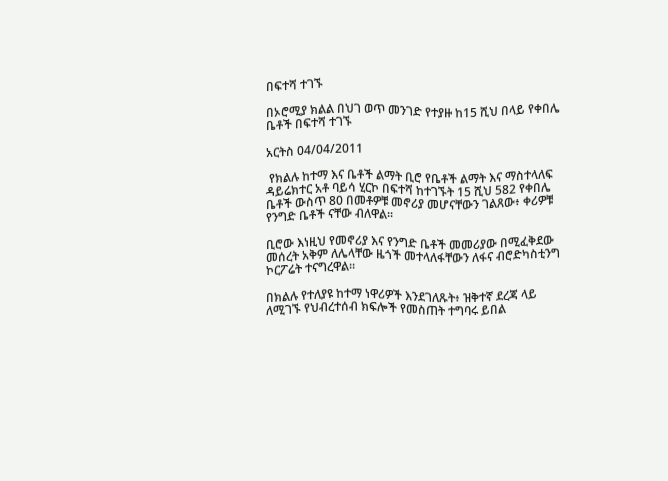በፍተሻ ተገኙ

በኦሮሚያ ክልል በህገ ወጥ መንገድ የተያዙ ከ15 ሺህ በላይ የቀበሌ ቤቶች በፍተሻ ተገኙ

አርትስ 04/04/2011

 የክልሉ ከተማ እና ቤቶች ልማት ቢሮ የቤቶች ልማት እና ማስተላለፍ ዳይሬክተር አቶ ባይሳ ሂርኮ በፍተሻ ከተገኙት 15 ሺህ 582 የቀበሌ ቤቶች ውስጥ 80 በመቶዎቹ መኖሪያ መሆናቸውን ገልጸው፥ ቀሪዎቹ የንግድ ቤቶች ናቸው ብለዋል፡፡

ቢሮው እነዚህ የመኖሪያ እና የንግድ ቤቶች መመሪያው በሚፈቅደው መሰረት አቅም ለሌላቸው ዜጎች መተላለፋቸውን ለፋና ብሮድካስቲንግ ኮርፖሬት ተናግረዋል።

በክልሉ የተለያዩ ከተማ ነዋሪዎች እንደገለጹት፥ ዝቅተኛ ደረጃ ላይ ለሚገኙ የህብረተሰብ ክፍሎች የመስጠት ተግባሩ ይበል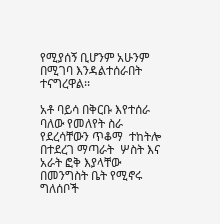የሚያሰኝ ቢሆንም አሁንም በሚገባ እንዳልተሰራበት ተናግረዋል፡፡

አቶ ባይሳ በቅርቡ እየተሰራ ባለው የመለየት ስራ የደረሳቸውን ጥቆማ  ተከትሎ በተደረገ ማጣራት  ሦስት እና አራት ፎቅ እያላቸው በመንግስት ቤት የሚኖሩ ግለሰቦች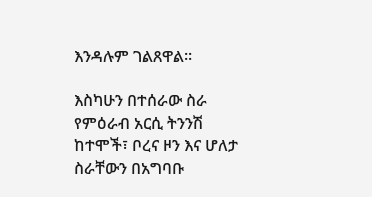እንዳሉም ገልጸዋል፡፡

እስካሁን በተሰራው ስራ የምዕራብ አርሲ ትንንሽ ከተሞች፣ ቦረና ዞን እና ሆለታ ስራቸውን በአግባቡ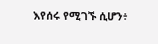እየሰሩ የሚገኙ ሲሆን፥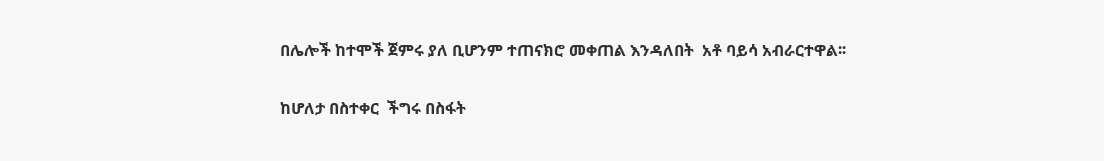በሌሎች ከተሞች ጀምሩ ያለ ቢሆንም ተጠናክሮ መቀጠል እንዳለበት  አቶ ባይሳ አብራርተዋል፡፡

ከሆለታ በስተቀር  ችግሩ በስፋት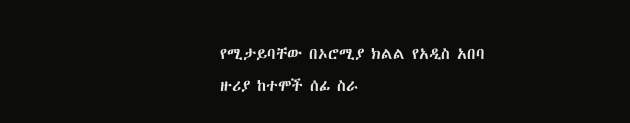የሚታይባቸው በኦሮሚያ ክልል የአዲስ አበባ  ዙሪያ ከተሞች ሰፊ ስራ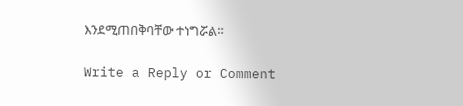እንደሚጠበቅባቸው ተነግሯል።

Write a Reply or Comment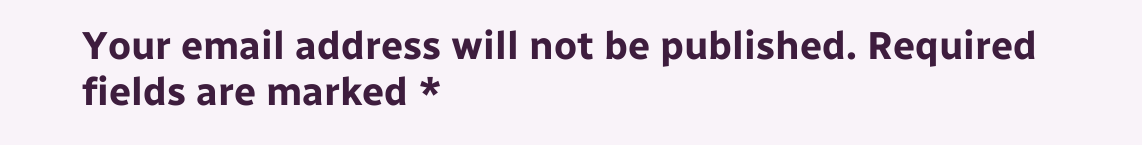Your email address will not be published. Required fields are marked *